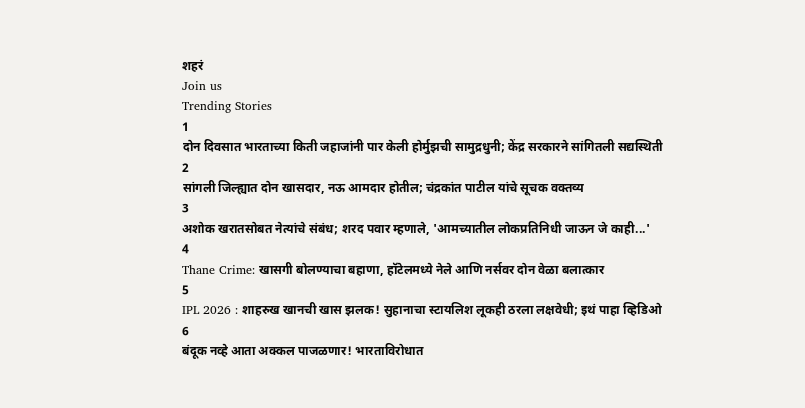शहरं
Join us
Trending Stories
1
दोन दिवसात भारताच्या किती जहाजांनी पार केली होर्मुझची सामुद्रधुनी; केंद्र सरकारने सांगितली सद्यस्थिती
2
सांगली जिल्ह्यात दोन खासदार, नऊ आमदार होतील; चंद्रकांत पाटील यांचे सूचक वक्तव्य
3
अशोक खरातसोबत नेत्यांचे संबंध; शरद पवार म्हणाले, 'आमच्यातील लोकप्रतिनिधी जाऊन जे काही...'
4
Thane Crime: खासगी बोलण्याचा बहाणा, हॉटेलमध्ये नेले आणि नर्सवर दोन वेळा बलात्कार
5
IPL 2026 : शाहरुख खानची खास झलक! सुहानाचा स्टायलिश लूकही ठरला लक्षवेधी; इथं पाहा व्हिडिओ
6
बंदूक नव्हे आता अक्कल पाजळणार! भारताविरोधात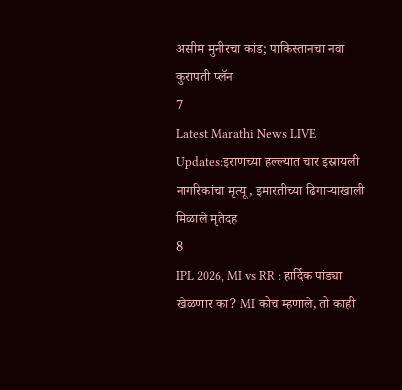असीम मुनीरचा कांड; पाकिस्तानचा नवा कुरापती प्लॅन
7
Latest Marathi News LIVE Updates:इराणच्या हल्ल्यात चार इस्रायली नागरिकांचा मृत्यू, इमारतीच्या ढिगाऱ्याखाली मिळाले मृतेदह
8
IPL 2026, MI vs RR : हार्दिक पांड्या खेळणार का? MI कोच म्हणाले, तो काही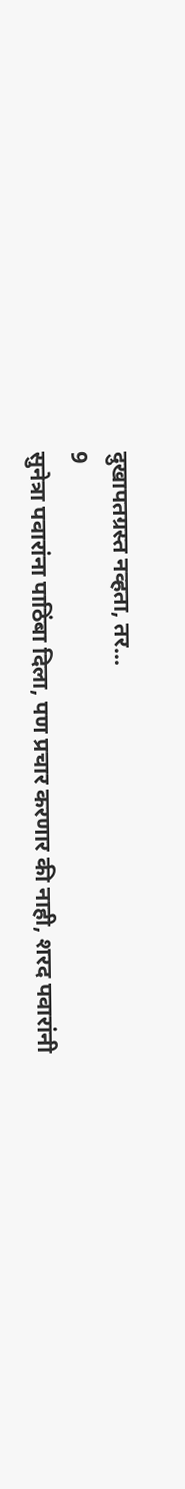दुखापतग्रस्त नव्हता, तर...
9
सुनेत्रा पवारांना पाठिंबा दिला, पण प्रचार करणार की नाही, शरद पवारांनी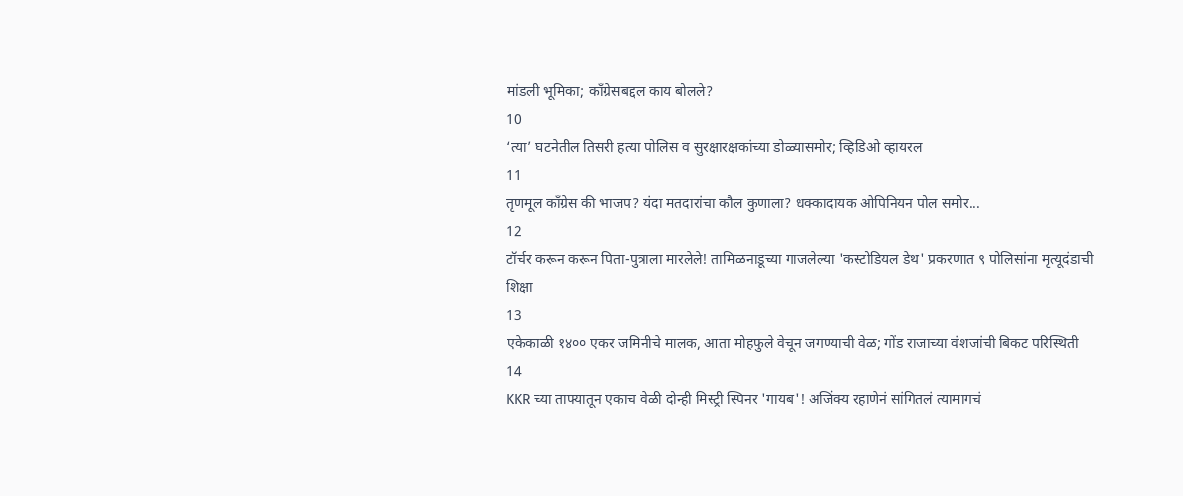मांडली भूमिका; काँग्रेसबद्दल काय बोलले?
10
‘त्या’ घटनेतील तिसरी हत्या पोलिस व सुरक्षारक्षकांच्या डोळ्यासमोर; व्हिडिओ व्हायरल
11
तृणमूल काँग्रेस की भाजप? यंदा मतदारांचा कौल कुणाला? धक्कादायक ओपिनियन पोल समोर...
12
टॉर्चर करून करून पिता-पुत्राला मारलेले! तामिळनाडूच्या गाजलेल्या 'कस्टोडियल डेथ' प्रकरणात ९ पोलिसांना मृत्यूदंडाची शिक्षा
13
एकेकाळी १४०० एकर जमिनीचे मालक, आता मोहफुले वेचून जगण्याची वेळ; गोंड राजाच्या वंशजांची बिकट परिस्थिती
14
KKR च्या ताफ्यातून एकाच वेळी दोन्ही मिस्ट्री स्पिनर 'गायब'! अजिंक्य रहाणेनं सांगितलं त्यामागचं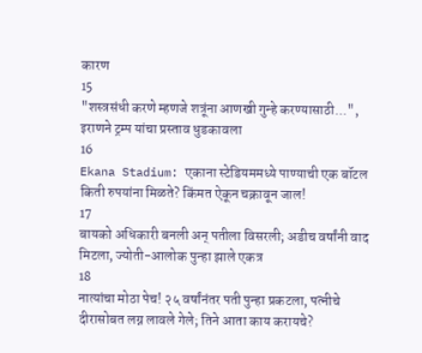कारण
15
"शस्त्रसंधी करणे म्हणजे शत्रूंना आणखी गुन्हे करण्यासाठी...", इराणने ट्रम्प यांचा प्रस्ताव धुडकावला
16
Ekana Stadium: एकाना स्टेडियममध्ये पाण्याची एक बॉटल किती रुपयांना मिळते? किंमत ऐकून चक्रावून जाल!
17
बायको अधिकारी बनली अन् पतीला विसरली; अडीच वर्षांनी वाद मिटला, ज्योती-आलोक पुन्हा झाले एकत्र
18
नात्यांचा मोठा पेच! २५ वर्षांनंतर पती पुन्हा प्रकटला, पत्नीचे दीरासोबत लग्न लावले गेले; तिने आता काय करायचे?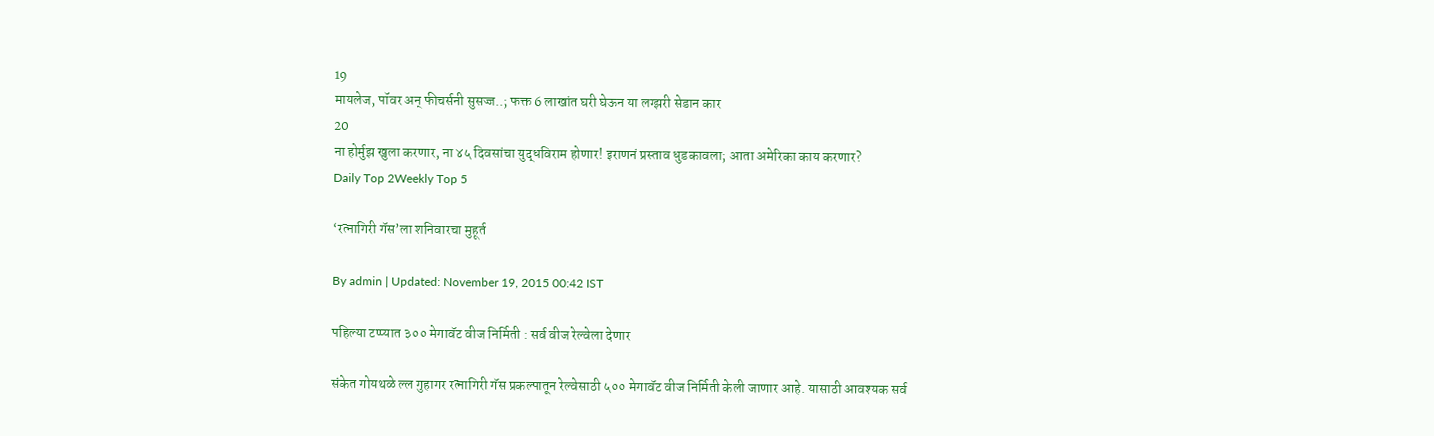19
मायलेज, पॉवर अन् फीचर्सनी सुसज्ज..; फक्त 6 लाखांत घरी घेऊन या लग्झरी सेडान कार
20
ना होर्मुझ खुला करणार, ना ४५ दिवसांचा युद्धविराम होणार! इराणनं प्रस्ताव धुडकावला; आता अमेरिका काय करणार?
Daily Top 2Weekly Top 5

‘रत्नागिरी गॅस’ला शनिवारचा मुहूर्त

By admin | Updated: November 19, 2015 00:42 IST

पहिल्या टप्प्यात ३०० मेगावॅट वीज निर्मिती : सर्व वीज रेल्वेला देणार

संकेत गोयथळे ल्ल गुहागर रत्नागिरी गॅस प्रकल्पातून रेल्वेसाठी ५०० मेगावॅट वीज निर्मिती केली जाणार आहे. यासाठी आवश्यक सर्व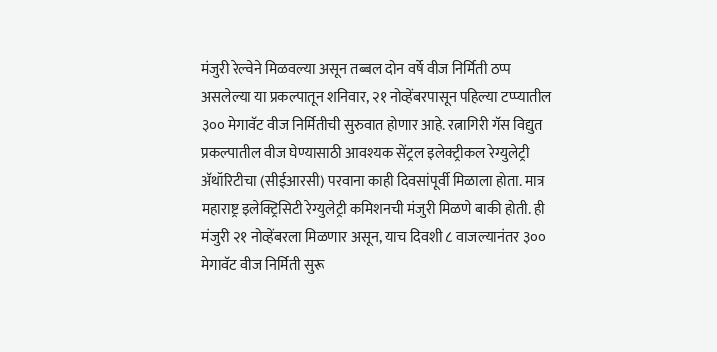मंजुरी रेल्वेने मिळवल्या असून तब्बल दोन वर्षे वीज निर्मिती ठप्प असलेल्या या प्रकल्पातून शनिवार, २१ नोव्हेंबरपासून पहिल्या टप्प्यातील ३०० मेगावॅट वीज निर्मितीची सुरुवात होणार आहे. रत्नागिरी गॅस विद्युत प्रकल्पातील वीज घेण्यासाठी आवश्यक सेंट्रल इलेक्ट्रीकल रेग्युलेट्री अ‍ॅथॉरिटीचा (सीईआरसी) परवाना काही दिवसांपूर्वी मिळाला होता. मात्र महाराष्ट्र इलेक्ट्रिसिटी रेग्युलेट्री कमिशनची मंजुरी मिळणे बाकी होती. ही मंजुरी २१ नोव्हेंबरला मिळणार असून, याच दिवशी ८ वाजल्यानंतर ३०० मेगावॅट वीज निर्मिती सुरू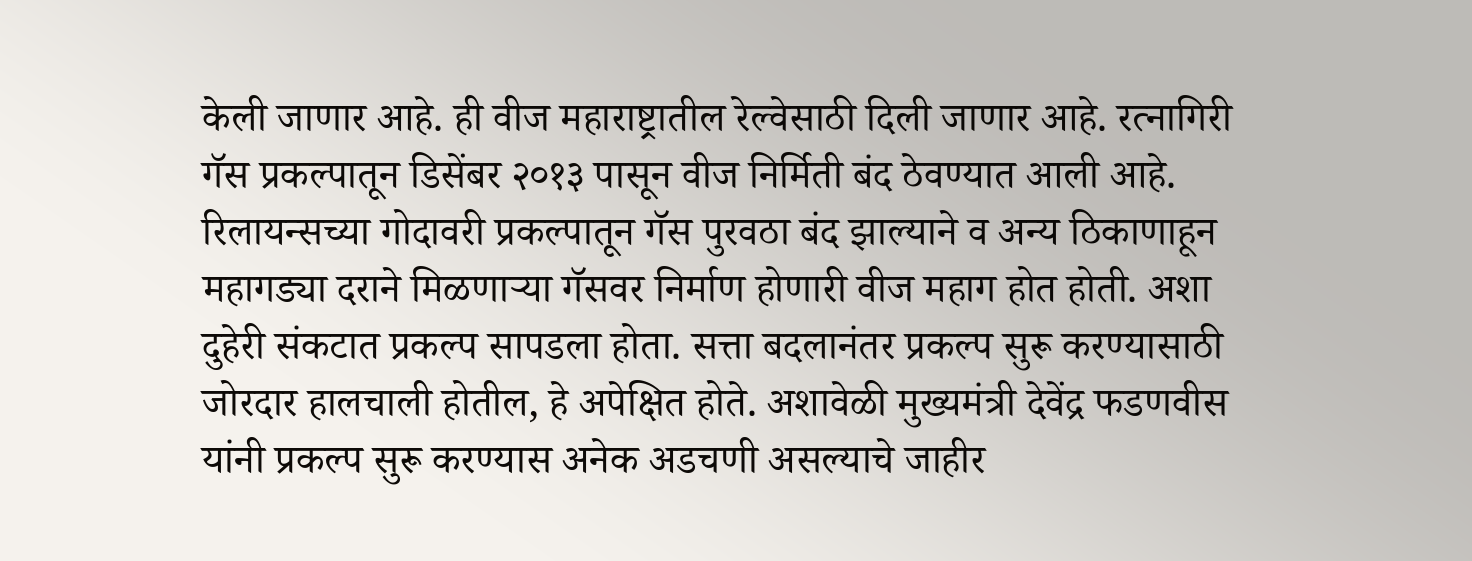केली जाणार आहे. ही वीज महाराष्ट्रातील रेल्वेसाठी दिली जाणार आहे. रत्नागिरी गॅस प्रकल्पातून डिसेंबर २०१३ पासून वीज निर्मिती बंद ठेवण्यात आली आहे. रिलायन्सच्या गोदावरी प्रकल्पातून गॅस पुरवठा बंद झाल्याने व अन्य ठिकाणाहून महागड्या दराने मिळणाऱ्या गॅसवर निर्माण होणारी वीज महाग होत होती. अशा दुहेरी संकटात प्रकल्प सापडला होता. सत्ता बदलानंतर प्रकल्प सुरू करण्यासाठी जोरदार हालचाली होतील, हे अपेक्षित होते. अशावेळी मुख्यमंत्री देवेंद्र फडणवीस यांनी प्रकल्प सुरू करण्यास अनेक अडचणी असल्याचे जाहीर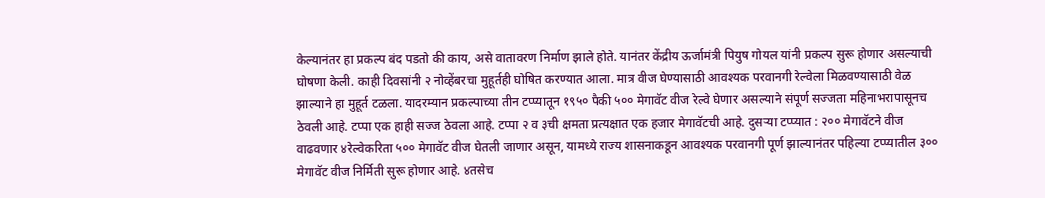केल्यानंतर हा प्रकल्प बंद पडतो की काय, असे वातावरण निर्माण झाले होते. यानंतर केंद्रीय ऊर्जामंत्री पियुष गोयल यांनी प्रकल्प सुरू होणार असल्याची घोषणा केली. काही दिवसांनी २ नोव्हेंबरचा मुहूर्तही घोषित करण्यात आला. मात्र वीज घेण्यासाठी आवश्यक परवानगी रेल्वेला मिळवण्यासाठी वेळ झाल्याने हा मुहूर्त टळला. यादरम्यान प्रकल्पाच्या तीन टप्प्यातून १९५० पैकी ५०० मेगावॅट वीज रेल्वे घेणार असल्याने संपूर्ण सज्जता महिनाभरापासूनच ठेवली आहे. टप्पा एक हाही सज्ज ठेवला आहे. टप्पा २ व ३ची क्षमता प्रत्यक्षात एक हजार मेगावॅटची आहे. दुसऱ्या टप्प्यात : २०० मेगावॅटने वीज वाढवणार ४रेल्वेकरिता ५०० मेगावॅट वीज घेतली जाणार असून, यामध्ये राज्य शासनाकडून आवश्यक परवानगी पूर्ण झाल्यानंतर पहिल्या टप्प्यातील ३०० मेगावॅट वीज निर्मिती सुरू होणार आहे. ४तसेच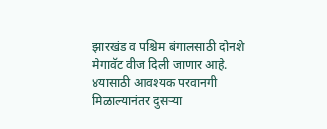झारखंड व पश्चिम बंगालसाठी दोनशे मेगावॅट वीज दिली जाणार आहे. ४यासाठी आवश्यक परवानगी मिळाल्यानंतर दुसऱ्या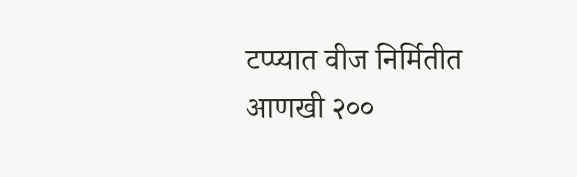टप्प्यात वीज निर्मितीत आणखी २००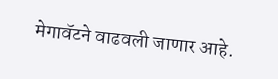मेगावॅटने वाढवली जाणार आहे.